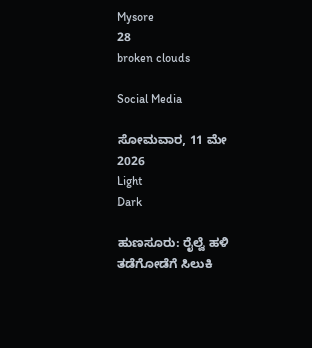Mysore
28
broken clouds

Social Media

ಸೋಮವಾರ, 11 ಮೇ 2026
Light
Dark

ಹುಣಸೂರು: ರೈಲ್ವೆ ಹಳಿ ತಡೆಗೋಡೆಗೆ ಸಿಲುಕಿ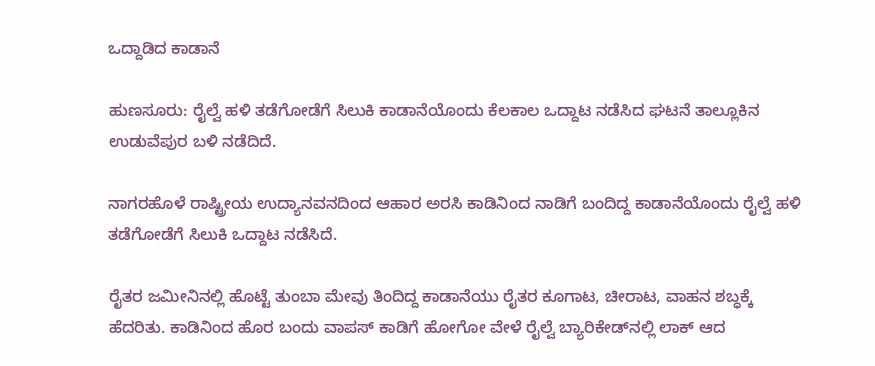ಒದ್ದಾಡಿದ ಕಾಡಾನೆ

ಹುಣಸೂರು: ರೈಲ್ವೆ ಹಳಿ ತಡೆಗೋಡೆಗೆ ಸಿಲುಕಿ ಕಾಡಾನೆಯೊಂದು ಕೆಲಕಾಲ ಒದ್ದಾಟ ನಡೆಸಿದ ಘಟನೆ ತಾಲ್ಲೂಕಿನ ಉಡುವೆಪುರ ಬಳಿ ನಡೆದಿದೆ.

ನಾಗರಹೊಳೆ ರಾಷ್ಟ್ರೀಯ ಉದ್ಯಾನವನದಿಂದ ಆಹಾರ ಅರಸಿ ಕಾಡಿನಿಂದ ನಾಡಿಗೆ ಬಂದಿದ್ದ ಕಾಡಾನೆಯೊಂದು ರೈಲ್ವೆ ಹಳಿ ತಡೆಗೋಡೆಗೆ ಸಿಲುಕಿ ಒದ್ದಾಟ ನಡೆಸಿದೆ.

ರೈತರ ಜಮೀನಿನಲ್ಲಿ ಹೊಟ್ಟೆ ತುಂಬಾ ಮೇವು ತಿಂದಿದ್ದ ಕಾಡಾನೆಯು ರೈತರ ಕೂಗಾಟ, ಚೀರಾಟ, ವಾಹನ ಶಬ್ಧಕ್ಕೆ ಹೆದರಿತು. ಕಾಡಿನಿಂದ ಹೊರ ಬಂದು ವಾಪಸ್ ಕಾಡಿಗೆ ಹೋಗೋ ವೇಳೆ ರೈಲ್ವೆ ಬ್ಯಾರಿಕೇಡ್‌ನಲ್ಲಿ ಲಾಕ್‌ ಆದ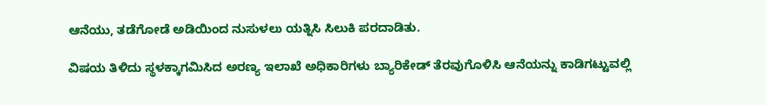ಆನೆಯು, ತಡೆಗೋಡೆ ಅಡಿಯಿಂದ ನುಸುಳಲು ಯತ್ನಿಸಿ ಸಿಲುಕಿ ಪರದಾಡಿತು.

ವಿಷಯ ತಿಳಿದು ಸ್ಥಳಕ್ಕಾಗಮಿಸಿದ ಅರಣ್ಯ ಇಲಾಖೆ ಅಧಿಕಾರಿಗಳು ಬ್ಯಾರಿಕೇಡ್‌ ತೆರವುಗೊಳಿಸಿ ಆನೆಯನ್ನು ಕಾಡಿಗಟ್ಟುವಲ್ಲಿ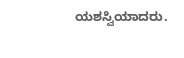ಯಶಸ್ವಿಯಾದರು.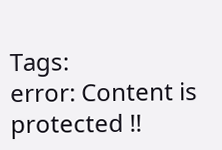Tags:
error: Content is protected !!